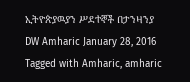ኢትዮጵያዉያን ሥደተኞች በታንዛንያ DW Amharic January 28, 2016 Tagged with Amharic, amharic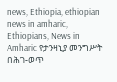news, Ethiopia, ethiopian news in amharic, Ethiopians, News in Amharic የታንዛኒያ መንግሥት በሕገ-ወጥ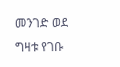መንገድ ወደ ግዛቱ የገቡ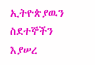ኢትዮጵያዉን ስደተኞችን እያሠረ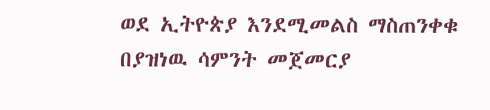ወደ ኢትዮጵያ እንደሚመልስ ማስጠንቀቁ በያዝነዉ ሳምንት መጀመርያ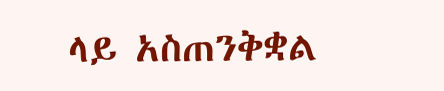ላይ አስጠንቅቋል